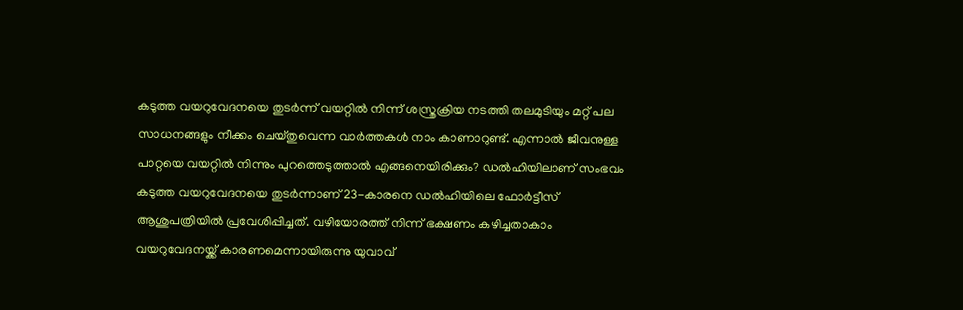കടുത്ത വയറുവേദനയെ തുടർന്ന് വയറ്റിൽ നിന്ന് ശസ്ത്രക്രിയ നടത്തി തലമുടിയും മറ്റ് പല സാധനങ്ങളും നീക്കം ചെയ്തുവെന്ന വാർത്തകൾ നാം കാണാറുണ്ട്. എന്നാൽ ജീവനുള്ള പാറ്റയെ വയറ്റിൽ നിന്നും പുറത്തെടുത്താൽ എങ്ങനെയിരിക്കും? ഡൽഹിയിലാണ് സംഭവം
കടുത്ത വയറുവേദനയെ തുടർന്നാണ് 23-കാരനെ ഡൽഹിയിലെ ഫോർട്ടീസ് ആശുപത്രിയിൽ പ്രവേശിപ്പിച്ചത്. വഴിയോരത്ത് നിന്ന് ഭക്ഷണം കഴിച്ചതാകാം വയറുവേദനയ്ക്ക് കാരണമെന്നായിരുന്നു യുവാവ്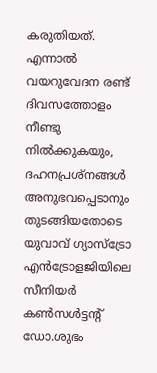കരുതിയത്. എന്നാൽ വയറുവേദന രണ്ട് ദിവസത്തോളം നീണ്ടു നിൽക്കുകയും, ദഹനപ്രശ്നങ്ങൾ അനുഭവപ്പെടാനും തുടങ്ങിയതോടെ യുവാവ് ഗ്യാസ്ട്രോ എൻട്രോളജിയിലെ സീനിയർ കൺസൾട്ടന്റ് ഡോ.ശുഭം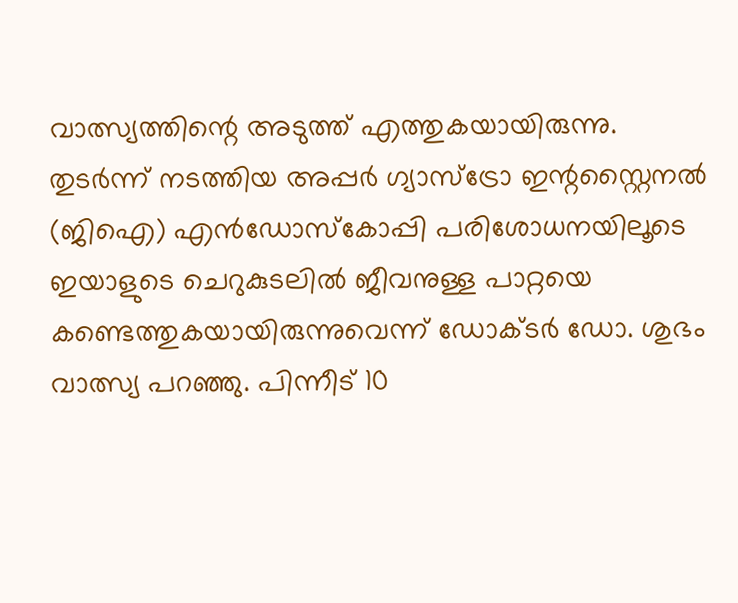വാത്സ്യത്തിന്റെ അടുത്ത് എത്തുകയായിരുന്നു.
തുടർന്ന് നടത്തിയ അപ്പർ ഗ്യാസ്ട്രോ ഇന്റസ്റ്റൈനൽ (ജിഐ) എൻഡോസ്കോപ്പി പരിശോധനയിലൂടെ ഇയാളുടെ ചെറുകുടലിൽ ജീവനുള്ള പാറ്റയെ കണ്ടെത്തുകയായിരുന്നുവെന്ന് ഡോക്ടർ ഡോ. ശുഭം വാത്സ്യ പറഞ്ഞു. പിന്നീട് 10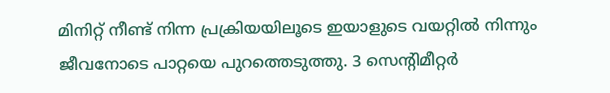മിനിറ്റ് നീണ്ട് നിന്ന പ്രക്രിയയിലൂടെ ഇയാളുടെ വയറ്റിൽ നിന്നും ജീവനോടെ പാറ്റയെ പുറത്തെടുത്തു. 3 സെന്റിമീറ്റർ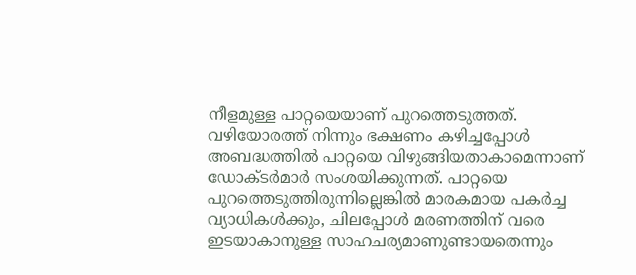നീളമുള്ള പാറ്റയെയാണ് പുറത്തെടുത്തത്.
വഴിയോരത്ത് നിന്നും ഭക്ഷണം കഴിച്ചപ്പോൾ അബദ്ധത്തിൽ പാറ്റയെ വിഴുങ്ങിയതാകാമെന്നാണ് ഡോക്ടർമാർ സംശയിക്കുന്നത്. പാറ്റയെ പുറത്തെടുത്തിരുന്നില്ലെങ്കിൽ മാരകമായ പകർച്ച വ്യാധികൾക്കും, ചിലപ്പോൾ മരണത്തിന് വരെ ഇടയാകാനുള്ള സാഹചര്യമാണുണ്ടായതെന്നും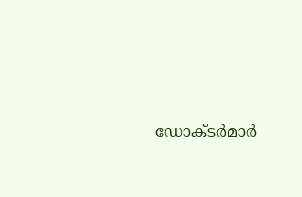ഡോക്ടർമാർ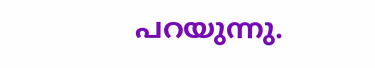പറയുന്നു.